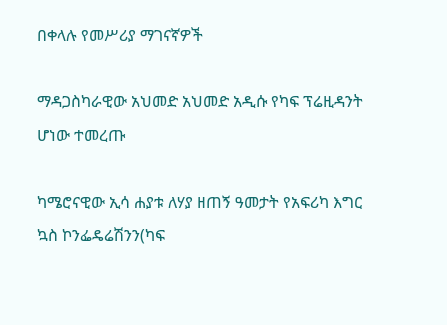በቀላሉ የመሥሪያ ማገናኛዎች

ማዳጋስካራዊው አህመድ አህመድ አዲሱ የካፍ ፕሬዚዳንት ሆነው ተመረጡ

ካሜሮናዊው ኢሳ ሐያቱ ለሃያ ዘጠኝ ዓመታት የአፍሪካ እግር ኳስ ኮንፌዴሬሽንን(ካፍ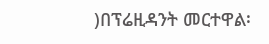)በፕሬዚዳንት መርተዋል፡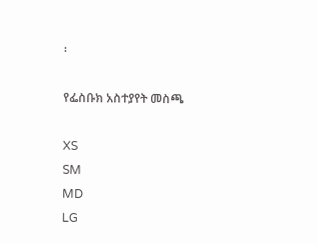፡

የፌስቡክ አስተያየት መስጫ

XS
SM
MD
LG